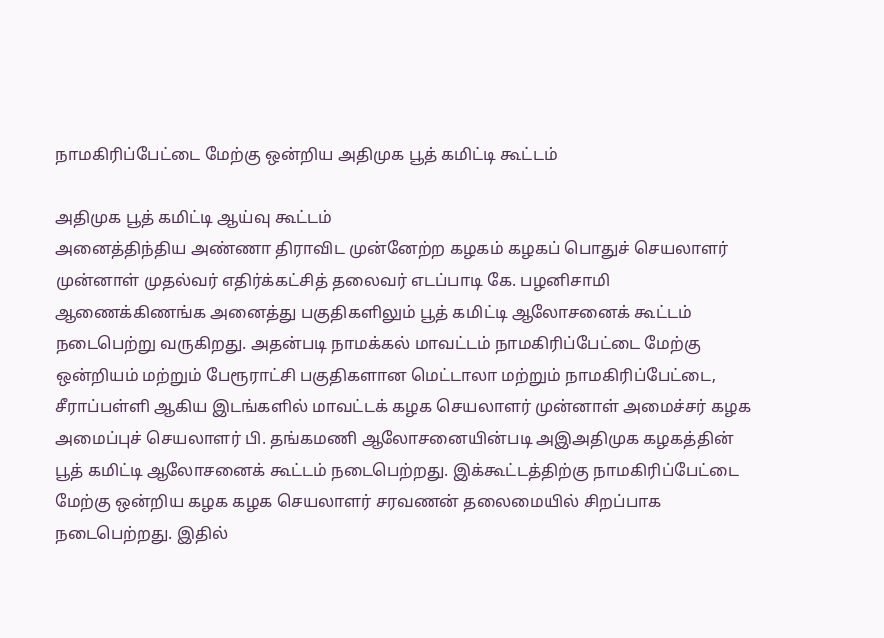நாமகிரிப்பேட்டை மேற்கு ஒன்றிய அதிமுக பூத் கமிட்டி கூட்டம்

அதிமுக பூத் கமிட்டி ஆய்வு கூட்டம்
அனைத்திந்திய அண்ணா திராவிட முன்னேற்ற கழகம் கழகப் பொதுச் செயலாளர் முன்னாள் முதல்வர் எதிர்க்கட்சித் தலைவர் எடப்பாடி கே. பழனிசாமி ஆணைக்கிணங்க அனைத்து பகுதிகளிலும் பூத் கமிட்டி ஆலோசனைக் கூட்டம் நடைபெற்று வருகிறது. அதன்படி நாமக்கல் மாவட்டம் நாமகிரிப்பேட்டை மேற்கு ஒன்றியம் மற்றும் பேரூராட்சி பகுதிகளான மெட்டாலா மற்றும் நாமகிரிப்பேட்டை, சீராப்பள்ளி ஆகிய இடங்களில் மாவட்டக் கழக செயலாளர் முன்னாள் அமைச்சர் கழக அமைப்புச் செயலாளர் பி. தங்கமணி ஆலோசனையின்படி அஇஅதிமுக கழகத்தின் பூத் கமிட்டி ஆலோசனைக் கூட்டம் நடைபெற்றது. இக்கூட்டத்திற்கு நாமகிரிப்பேட்டை மேற்கு ஒன்றிய கழக கழக செயலாளர் சரவணன் தலைமையில் சிறப்பாக நடைபெற்றது. இதில்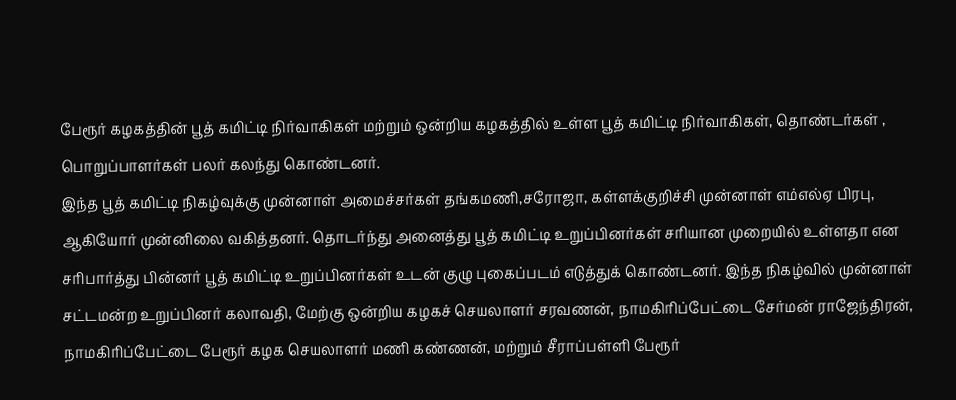பேரூர் கழகத்தின் பூத் கமிட்டி நிர்வாகிகள் மற்றும் ஒன்றிய கழகத்தில் உள்ள பூத் கமிட்டி நிர்வாகிகள், தொண்டர்கள் , பொறுப்பாளர்கள் பலர் கலந்து கொண்டனர்.
இந்த பூத் கமிட்டி நிகழ்வுக்கு முன்னாள் அமைச்சர்கள் தங்கமணி,சரோஜா, கள்ளக்குறிச்சி முன்னாள் எம்எல்ஏ பிரபு, ஆகியோர் முன்னிலை வகித்தனர். தொடர்ந்து அனைத்து பூத் கமிட்டி உறுப்பினர்கள் சரியான முறையில் உள்ளதா என சரிபார்த்து பின்னர் பூத் கமிட்டி உறுப்பினர்கள் உடன் குழு புகைப்படம் எடுத்துக் கொண்டனர். இந்த நிகழ்வில் முன்னாள் சட்டமன்ற உறுப்பினர் கலாவதி, மேற்கு ஒன்றிய கழகச் செயலாளர் சரவணன், நாமகிரிப்பேட்டை சேர்மன் ராஜேந்திரன், நாமகிரிப்பேட்டை பேரூர் கழக செயலாளர் மணி கண்ணன், மற்றும் சீராப்பள்ளி பேரூர்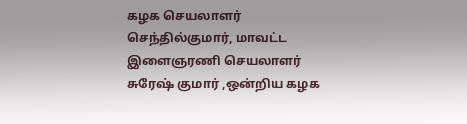கழக செயலாளர் செந்தில்குமார், மாவட்ட இளைஞரணி செயலாளர் சுரேஷ் குமார் ,ஒன்றிய கழக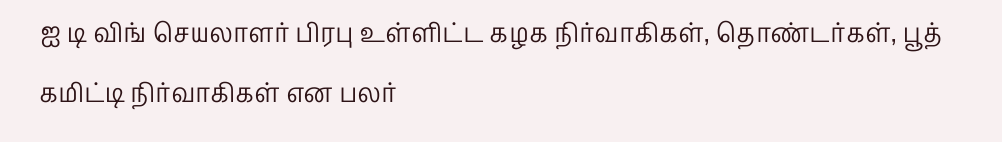ஐ டி விங் செயலாளர் பிரபு உள்ளிட்ட கழக நிர்வாகிகள், தொண்டர்கள், பூத் கமிட்டி நிர்வாகிகள் என பலர்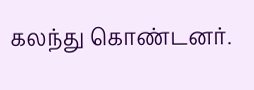கலந்து கொண்டனர்.